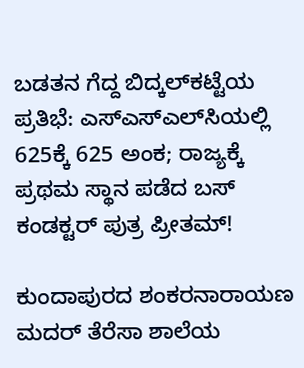ಬಡತನ ಗೆದ್ದ ಬಿದ್ಕಲ್‌ಕಟ್ಟೆಯ ಪ್ರತಿಭೆ: ಎಸ್‌ಎಸ್‌ಎಲ್‌ಸಿಯಲ್ಲಿ 625ಕ್ಕೆ 625 ಅಂಕ; ರಾಜ್ಯಕ್ಕೆ ಪ್ರಥಮ ಸ್ಥಾನ ಪಡೆದ ಬಸ್ ಕಂಡಕ್ಟರ್ ಪುತ್ರ ಪ್ರೀತಮ್!

ಕುಂದಾಪುರದ ಶಂಕರನಾರಾಯಣ ಮದರ್ ತೆರೆಸಾ ಶಾಲೆಯ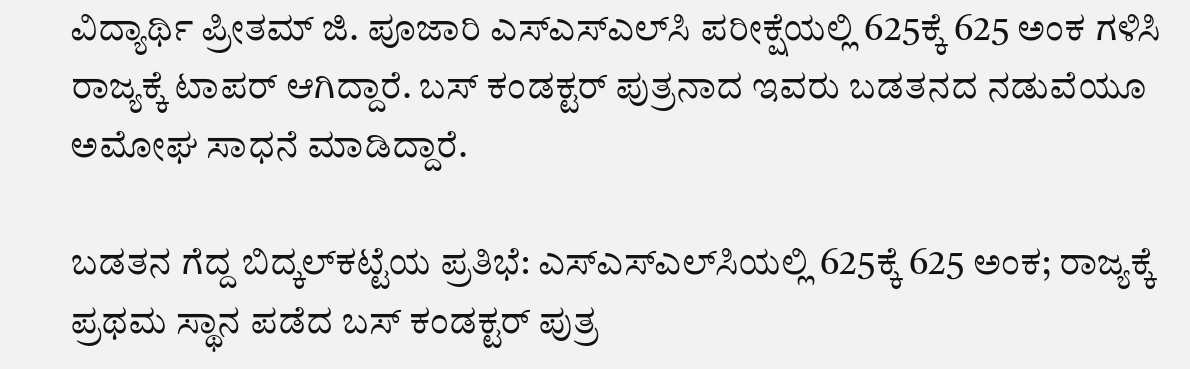ವಿದ್ಯಾರ್ಥಿ ಪ್ರೀತಮ್ ಜಿ. ಪೂಜಾರಿ ಎಸ್‌ಎಸ್‌ಎಲ್‌ಸಿ ಪರೀಕ್ಷೆಯಲ್ಲಿ 625ಕ್ಕೆ 625 ಅಂಕ ಗಳಿಸಿ ರಾಜ್ಯಕ್ಕೆ ಟಾಪರ್ ಆಗಿದ್ದಾರೆ. ಬಸ್ ಕಂಡಕ್ಟರ್ ಪುತ್ರನಾದ ಇವರು ಬಡತನದ ನಡುವೆಯೂ ಅಮೋಘ ಸಾಧನೆ ಮಾಡಿದ್ದಾರೆ.

ಬಡತನ ಗೆದ್ದ ಬಿದ್ಕಲ್‌ಕಟ್ಟೆಯ ಪ್ರತಿಭೆ: ಎಸ್‌ಎಸ್‌ಎಲ್‌ಸಿಯಲ್ಲಿ 625ಕ್ಕೆ 625 ಅಂಕ; ರಾಜ್ಯಕ್ಕೆ ಪ್ರಥಮ ಸ್ಥಾನ ಪಡೆದ ಬಸ್ ಕಂಡಕ್ಟರ್ ಪುತ್ರ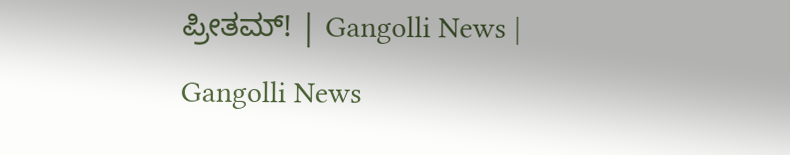ಪ್ರೀತಮ್! | Gangolli News | Gangolli News